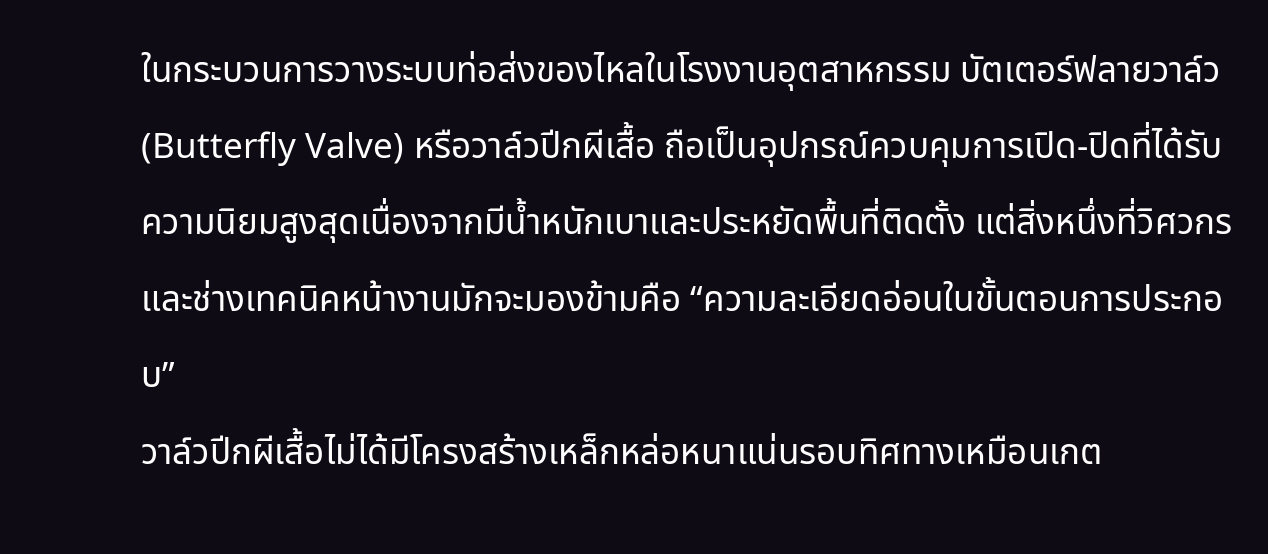ในกระบวนการวางระบบท่อส่งของไหลในโรงงานอุตสาหกรรม บัตเตอร์ฟลายวาล์ว (Butterfly Valve) หรือวาล์วปีกผีเสื้อ ถือเป็นอุปกรณ์ควบคุมการเปิด-ปิดที่ได้รับความนิยมสูงสุดเนื่องจากมีน้ำหนักเบาและประหยัดพื้นที่ติดตั้ง แต่สิ่งหนึ่งที่วิศวกรและช่างเทคนิคหน้างานมักจะมองข้ามคือ “ความละเอียดอ่อนในขั้นตอนการประกอบ”
วาล์วปีกผีเสื้อไม่ได้มีโครงสร้างเหล็กหล่อหนาแน่นรอบทิศทางเหมือนเกต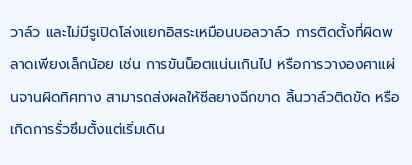วาล์ว และไม่มีรูเปิดโล่งแยกอิสระเหมือนบอลวาล์ว การติดตั้งที่ผิดพลาดเพียงเล็กน้อย เช่น การขันน็อตแน่นเกินไป หรือการวางองศาแผ่นจานผิดทิศทาง สามารถส่งผลให้ซีลยางฉีกขาด ลิ้นวาล์วติดขัด หรือเกิดการรั่วซึมตั้งแต่เริ่มเดิน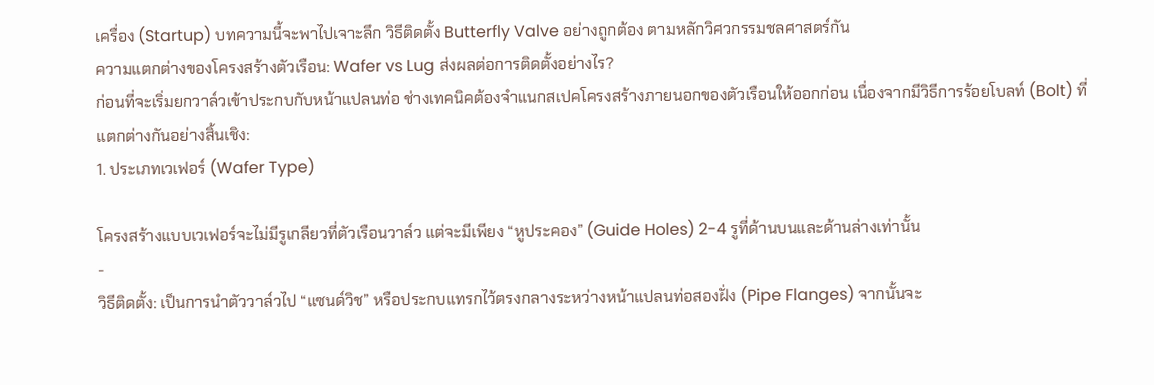เครื่อง (Startup) บทความนี้จะพาไปเจาะลึก วิธีติดตั้ง Butterfly Valve อย่างถูกต้อง ตามหลักวิศวกรรมชลศาสตร์กัน
ความแตกต่างของโครงสร้างตัวเรือน: Wafer vs Lug ส่งผลต่อการติดตั้งอย่างไร?
ก่อนที่จะเริ่มยกวาล์วเข้าประกบกับหน้าแปลนท่อ ช่างเทคนิคต้องจำแนกสเปคโครงสร้างภายนอกของตัวเรือนให้ออกก่อน เนื่องจากมีวิธีการร้อยโบลท์ (Bolt) ที่แตกต่างกันอย่างสิ้นเชิง:
1. ประเภทเวเฟอร์ (Wafer Type)

โครงสร้างแบบเวเฟอร์จะไม่มีรูเกลียวที่ตัวเรือนวาล์ว แต่จะมีเพียง “หูประคอง” (Guide Holes) 2-4 รูที่ด้านบนและด้านล่างเท่านั้น
-
วิธีติดตั้ง: เป็นการนำตัววาล์วไป “แซนด์วิช” หรือประกบแทรกไว้ตรงกลางระหว่างหน้าแปลนท่อสองฝั่ง (Pipe Flanges) จากนั้นจะ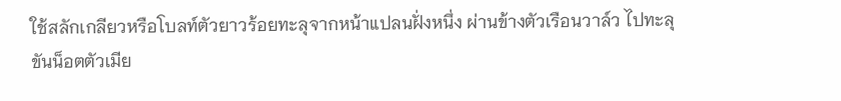ใช้สลักเกลียวหรือโบลท์ตัวยาวร้อยทะลุจากหน้าแปลนฝั่งหนึ่ง ผ่านข้างตัวเรือนวาล์ว ไปทะลุขันน็อตตัวเมีย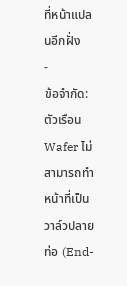ที่หน้าแปลนอีกฝั่ง
-
ข้อจำกัด: ตัวเรือน Wafer ไม่สามารถทำหน้าที่เป็นวาล์วปลายท่อ (End-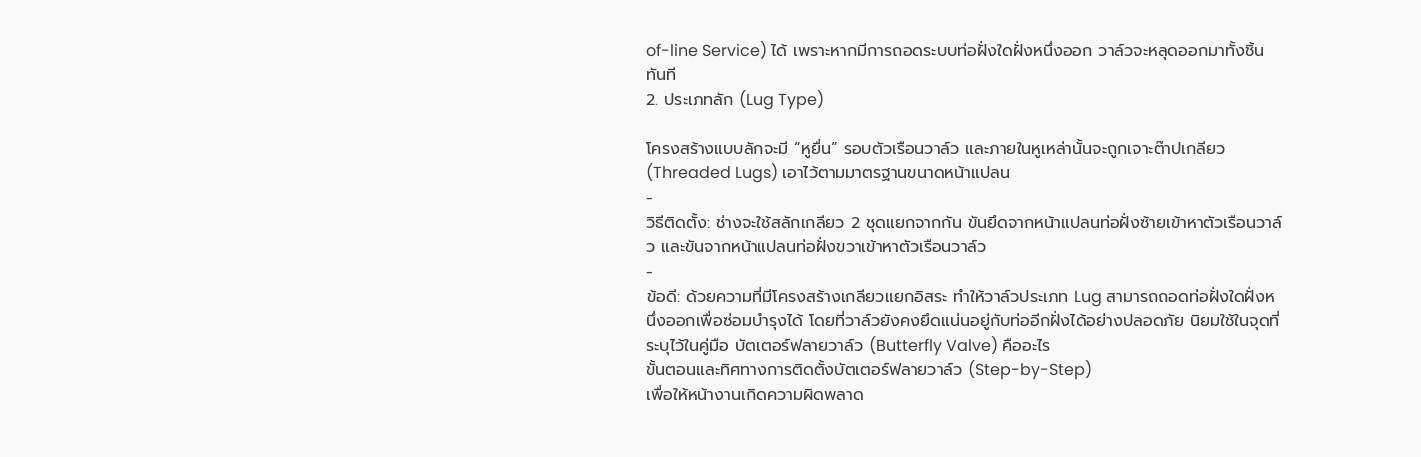of-line Service) ได้ เพราะหากมีการถอดระบบท่อฝั่งใดฝั่งหนึ่งออก วาล์วจะหลุดออกมาทั้งชิ้นทันที
2. ประเภทลัก (Lug Type)

โครงสร้างแบบลักจะมี “หูยื่น” รอบตัวเรือนวาล์ว และภายในหูเหล่านั้นจะถูกเจาะต๊าปเกลียว (Threaded Lugs) เอาไว้ตามมาตรฐานขนาดหน้าแปลน
-
วิธีติดตั้ง: ช่างจะใช้สลักเกลียว 2 ชุดแยกจากกัน ขันยึดจากหน้าแปลนท่อฝั่งซ้ายเข้าหาตัวเรือนวาล์ว และขันจากหน้าแปลนท่อฝั่งขวาเข้าหาตัวเรือนวาล์ว
-
ข้อดี: ด้วยความที่มีโครงสร้างเกลียวแยกอิสระ ทำให้วาล์วประเภท Lug สามารถถอดท่อฝั่งใดฝั่งหนึ่งออกเพื่อซ่อมบำรุงได้ โดยที่วาล์วยังคงยึดแน่นอยู่กับท่ออีกฝั่งได้อย่างปลอดภัย นิยมใช้ในจุดที่ระบุไว้ในคู่มือ บัตเตอร์ฟลายวาล์ว (Butterfly Valve) คืออะไร
ขั้นตอนและทิศทางการติดตั้งบัตเตอร์ฟลายวาล์ว (Step-by-Step)
เพื่อให้หน้างานเกิดความผิดพลาด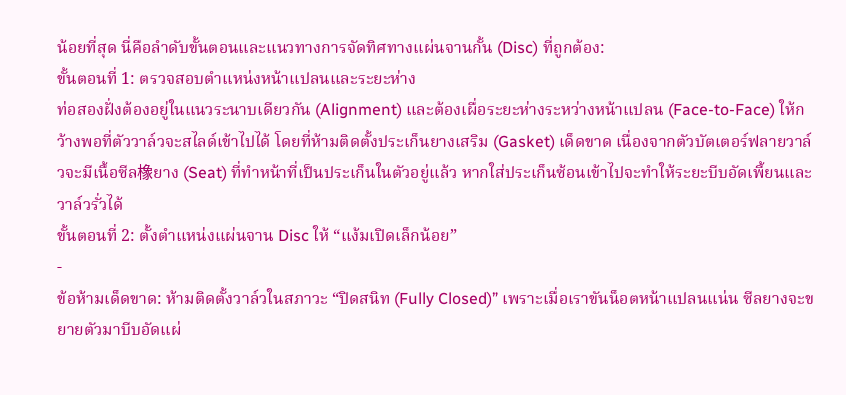น้อยที่สุด นี่คือลำดับขั้นตอนและแนวทางการจัดทิศทางแผ่นจานกั้น (Disc) ที่ถูกต้อง:
ขั้นตอนที่ 1: ตรวจสอบตำแหน่งหน้าแปลนและระยะห่าง
ท่อสองฝั่งต้องอยู่ในแนวระนาบเดียวกัน (Alignment) และต้องเผื่อระยะห่างระหว่างหน้าแปลน (Face-to-Face) ให้กว้างพอที่ตัววาล์วจะสไลด์เข้าไปได้ โดยที่ห้ามติดตั้งประเก็นยางเสริม (Gasket) เด็ดขาด เนื่องจากตัวบัตเตอร์ฟลายวาล์วจะมีเนื้อซีล橡ยาง (Seat) ที่ทำหน้าที่เป็นประเก็นในตัวอยู่แล้ว หากใส่ประเก็นซ้อนเข้าไปจะทำให้ระยะบีบอัดเพี้ยนและวาล์วรั่วได้
ขั้นตอนที่ 2: ตั้งตำแหน่งแผ่นจาน Disc ให้ “แง้มเปิดเล็กน้อย”
-
ข้อห้ามเด็ดขาด: ห้ามติดตั้งวาล์วในสภาวะ “ปิดสนิท (Fully Closed)” เพราะเมื่อเราขันน็อตหน้าแปลนแน่น ซีลยางจะขยายตัวมาบีบอัดแผ่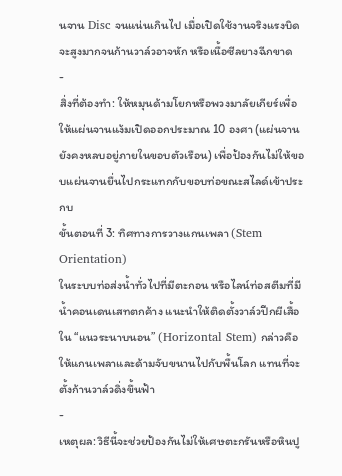นจาน Disc จนแน่นเกินไป เมื่อเปิดใช้งานจริงแรงบิดจะสูงมากจนก้านวาล์วอาจหัก หรือเนื้อซีลยางฉีกขาด
-
สิ่งที่ต้องทำ: ให้หมุนด้ามโยกหรือพวงมาลัยเกียร์เพื่อให้แผ่นจานแง้มเปิดออกประมาณ 10 องศา (แผ่นจานยังคงหลบอยู่ภายในขอบตัวเรือน) เพื่อป้องกันไม่ให้ขอบแผ่นจานยื่นไปกระแทกกับขอบท่อขณะสไลด์เข้าประกบ
ขั้นตอนที่ 3: ทิศทางการวางแกนเพลา (Stem Orientation)
ในระบบท่อส่งน้ำทั่วไปที่มีตะกอน หรือไลน์ท่อสตีมที่มีน้ำคอนเดนเสทตกค้าง แนะนำให้ติดตั้งวาล์วปีกผีเสื้อใน “แนวระนาบนอน” (Horizontal Stem) กล่าวคือให้แกนเพลาและด้ามจับขนานไปกับพื้นโลก แทนที่จะตั้งก้านวาล์วดิ่งขึ้นฟ้า
-
เหตุผล: วิธีนี้จะช่วยป้องกันไม่ให้เศษตะกรันหรือหินปู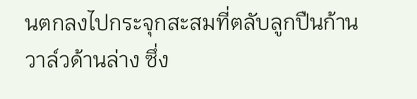นตกลงไปกระจุกสะสมที่ตลับลูกปืนก้านวาล์วด้านล่าง ซึ่ง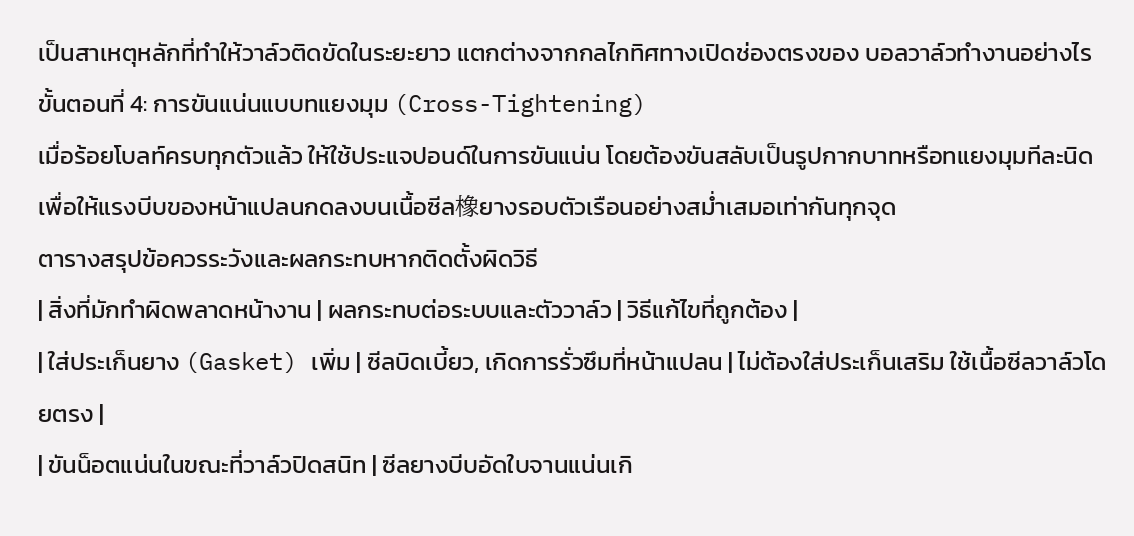เป็นสาเหตุหลักที่ทำให้วาล์วติดขัดในระยะยาว แตกต่างจากกลไกทิศทางเปิดช่องตรงของ บอลวาล์วทำงานอย่างไร
ขั้นตอนที่ 4: การขันแน่นแบบทแยงมุม (Cross-Tightening)
เมื่อร้อยโบลท์ครบทุกตัวแล้ว ให้ใช้ประแจปอนด์ในการขันแน่น โดยต้องขันสลับเป็นรูปกากบาทหรือทแยงมุมทีละนิด เพื่อให้แรงบีบของหน้าแปลนกดลงบนเนื้อซีล橡ยางรอบตัวเรือนอย่างสม่ำเสมอเท่ากันทุกจุด
ตารางสรุปข้อควรระวังและผลกระทบหากติดตั้งผิดวิธี
| สิ่งที่มักทำผิดพลาดหน้างาน | ผลกระทบต่อระบบและตัววาล์ว | วิธีแก้ไขที่ถูกต้อง |
| ใส่ประเก็นยาง (Gasket) เพิ่ม | ซีลบิดเบี้ยว, เกิดการรั่วซึมที่หน้าแปลน | ไม่ต้องใส่ประเก็นเสริม ใช้เนื้อซีลวาล์วโดยตรง |
| ขันน็อตแน่นในขณะที่วาล์วปิดสนิท | ซีลยางบีบอัดใบจานแน่นเกิ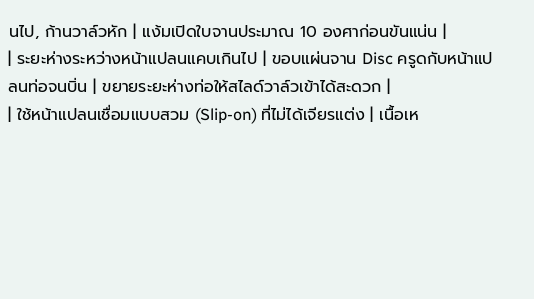นไป, ก้านวาล์วหัก | แง้มเปิดใบจานประมาณ 10 องศาก่อนขันแน่น |
| ระยะห่างระหว่างหน้าแปลนแคบเกินไป | ขอบแผ่นจาน Disc ครูดกับหน้าแปลนท่อจนบิ่น | ขยายระยะห่างท่อให้สไลด์วาล์วเข้าได้สะดวก |
| ใช้หน้าแปลนเชื่อมแบบสวม (Slip-on) ที่ไม่ได้เจียรแต่ง | เนื้อเห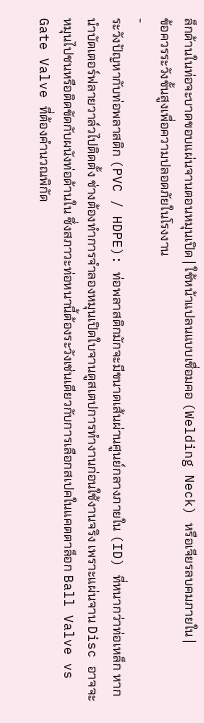ล็กด้านในท่อจะบาดขอบแผ่นจานตอนหมุนเปิด | ใช้หน้าแปลนแบบเชื่อมคอ (Welding Neck) หรือเจียรลบคมภายใน |
ข้อควรระวังขั้นสูงเพื่อความปลอดภัยในโรงงาน
-
ระวังปัญหากับท่อพลาสติก (PVC / HDPE): ท่อพลาสติกมักจะมีขนาดเส้นผ่านศูนย์กลางภายใน (ID) ที่หนากว่าท่อเหล็ก หากนำบัตเตอร์ฟลายวาล์วไปติดตั้ง ช่างต้องทำการจำลองหมุนเปิดใบจานดูสเตปการทำงานก่อนใช้งานจริง เพราะแผ่นจาน Disc อาจจะหมุนไปชนหรือติดขัดกับผนังท่อด้านใน ซึ่งสภาวะท่อหนานี้ต้องระวังเช่นเดียวกับการเลือกสเปคในแคตตาล็อก Ball Valve vs Gate Valve ที่ต้องคำนวณพิกัด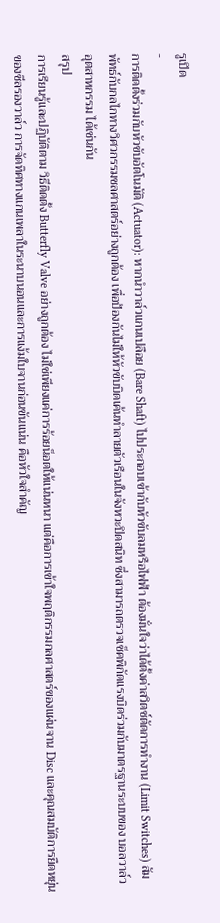รูเปิด
-
การติดตั้งร่วมกับหัวขับอัตโนมัติ (Actuator): หากนำวาล์วแกนเปลือย (Bare Shaft) ไปประกอบเข้ากับหัวขับลมหรือไฟฟ้า ต้องมั่นใจว่าได้ตั้งค่าสวิตช์ตัดการทำงาน (Limit Switches) สัมพัทธ์กับกลไกทางวิศวกรรมชลศาสตร์อย่างถูกต้อง เพื่อป้องกันไม่ให้หัวขับบิดเค้นทำลายตัวเรือนในจังหวะปิดสนิท ซึ่งสามารถตรวจเช็คพิกัดแรงบิดร่วมกับมาตรฐานระบบของ บอลวาล์ว อุตสาหกรรม ได้เช่นกัน
สรุป
การเรียนรู้และปฏิบัติตาม วิธีติดตั้ง Butterfly Valve อย่างถูกต้อง ไม่ใช่เพียงแค่การร้อยน็อตให้แน่นหนา แต่คือการเข้าใจพฤติกรรมกลศาสตร์ของแผ่นจาน Disc และคุณสมบัติการยืดหยุ่นของซีลรองวาล์ว การจัดทิศทางแกนเพลาในระนาบนอนและการแง้มใบจานก่อนขันแน่น คือหัวใจสำคัญ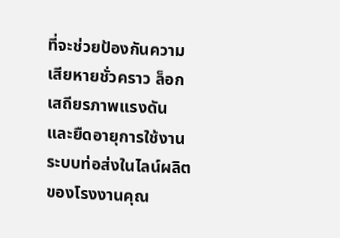ที่จะช่วยป้องกันความเสียหายชั่วคราว ล็อกเสถียรภาพแรงดัน และยืดอายุการใช้งานระบบท่อส่งในไลน์ผลิตของโรงงานคุณ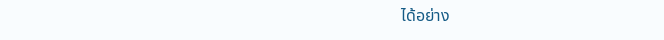ได้อย่าง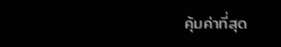คุ้มค่าที่สุด